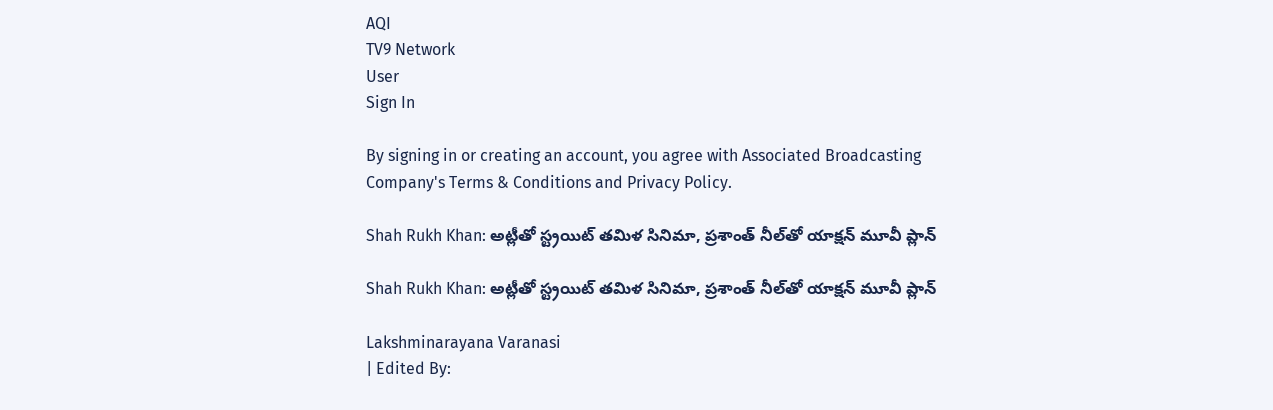AQI
TV9 Network
User
Sign In

By signing in or creating an account, you agree with Associated Broadcasting Company's Terms & Conditions and Privacy Policy.

Shah Rukh Khan: అట్లీతో స్ట్రయిట్‌ తమిళ సినిమా, ప్రశాంత్‌ నీల్‌తో యాక్షన్‌ మూవీ ప్లాన్‌

Shah Rukh Khan: అట్లీతో స్ట్రయిట్‌ తమిళ సినిమా, ప్రశాంత్‌ నీల్‌తో యాక్షన్‌ మూవీ ప్లాన్‌

Lakshminarayana Varanasi
| Edited By: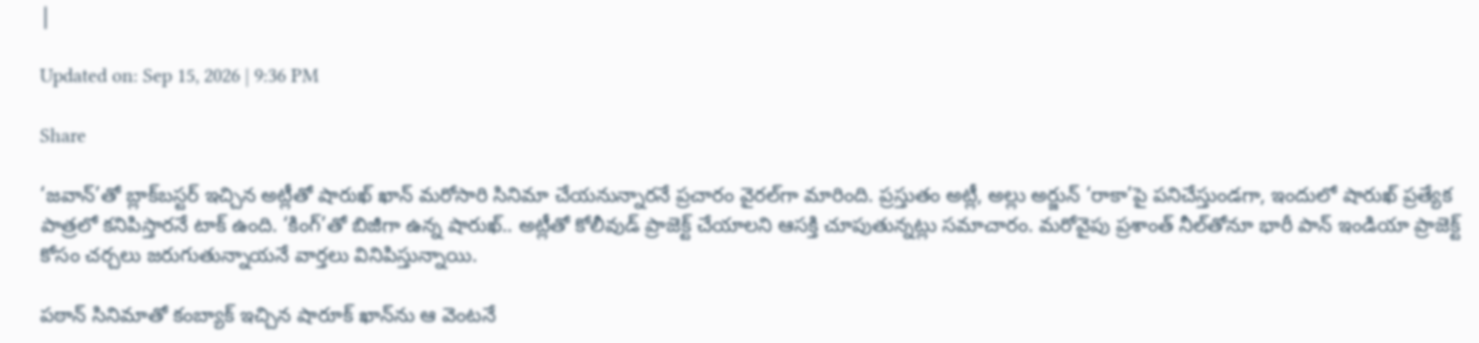|

Updated on: Sep 15, 2026 | 9:36 PM

Share

‘జవాన్‌’తో బ్లాక్‌బస్టర్‌ ఇచ్చిన అట్లీతో షారుఖ్‌ ఖాన్‌ మరోసారి సినిమా చేయనున్నారనే ప్రచారం వైరల్‌గా మారింది. ప్రస్తుతం అట్లీ, అల్లు అర్జున్‌ ‘రాకా’పై పనిచేస్తుండగా, ఇందులో షారుఖ్‌ ప్రత్యేక పాత్రలో కనిపిస్తారనే టాక్‌ ఉంది. ‘కింగ్‌’తో బిజీగా ఉన్న షారుఖ్‌.. అట్లీతో కోలీవుడ్‌ ప్రాజెక్ట్‌ చేయాలని ఆసక్తి చూపుతున్నట్లు సమాచారం. మరోవైపు ప్రశాంత్‌ నీల్‌తోనూ భారీ పాన్‌ ఇండియా ప్రాజెక్ట్‌ కోసం చర్చలు జరుగుతున్నాయనే వార్తలు వినిపిస్తున్నాయి.

పఠాన్ సినిమాతో కంబ్యాక్ ఇచ్చిన షారూక్‌ ఖాన్‌ను ఆ వెంటనే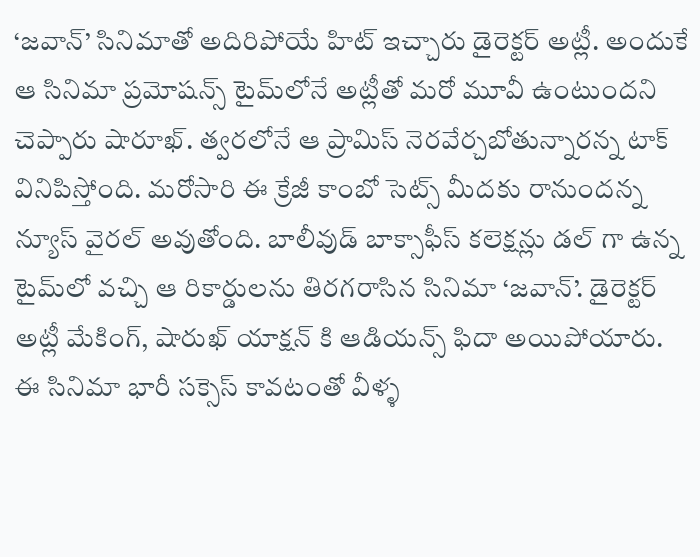‘జవాన్’ సినిమాతో అదిరిపోయే హిట్‌ ఇచ్చారు డైరెక్టర్ అట్లీ. అందుకే ఆ సినిమా ప్రమోషన్స్‌ టైమ్‌లోనే అట్లీతో మరో మూవీ ఉంటుందని చెప్పారు షారూఖ్‌. త్వరలోనే ఆ ప్రామిస్ నెరవేర్చబోతున్నారన్న టాక్ వినిపిస్తోంది. మరోసారి ఈ క్రేజీ కాంబో సెట్స్ మీదకు రానుందన్న న్యూస్‌ వైరల్ అవుతోంది. బాలీవుడ్ బాక్సాఫీస్ కలెక్షన్లు డల్ గా ఉన్న టైమ్‌లో వచ్చి ఆ రికార్డులను తిరగరాసిన సినిమా ‘జవాన్’. డైరెక్టర్ అట్లీ మేకింగ్, షారుఖ్ యాక్షన్ కి ఆడియన్స్ ఫిదా అయిపోయారు. ఈ సినిమా భారీ సక్సెస్ కావటంతో వీళ్ళ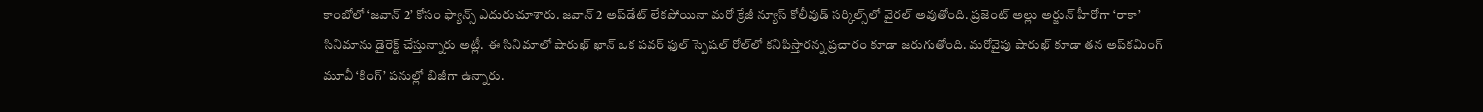కాంబోలో ‘జవాన్ 2’ కోసం ఫ్యాన్స్ ఎదురుచూశారు. జవాన్ 2 అప్‌డేట్ లేకపోయినా మరో క్రేజీ న్యూస్ కోలీవుడ్ సర్కిల్స్‌లో వైరల్ అవుతోంది. ప్రజెంట్‌ అల్లు అర్జున్ హీరోగా ‘రాకా’ సినిమాను డైరెక్ట్ చేస్తున్నారు అట్లీ. ఈ సినిమాలో షారుఖ్ ఖాన్ ఒక పవర్ ఫుల్ స్పెషల్ రోల్‌లో కనిపిస్తారన్న ప్రచారం కూడా జరుగుతోంది. మరోవైపు షారుఖ్ కూడా తన అప్‌కమింగ్ మూవీ ‘కింగ్’ పనుల్లో బిజీగా ఉన్నారు.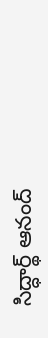సిద్ధార్థ్ ఆనంద్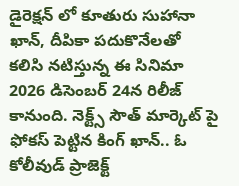డైరెక్షన్ లో కూతురు సుహానా ఖాన్, దీపికా పదుకొనేలతో కలిసి నటిస్తున్న ఈ సినిమా 2026 డిసెంబర్ 24న రిలీజ్ కానుంది. నెక్ట్స్‌ సౌత్ మార్కెట్ పై ఫోకస్ పెట్టిన కింగ్ ఖాన్.. ఓ కోలీవుడ్ ప్రాజెక్ట్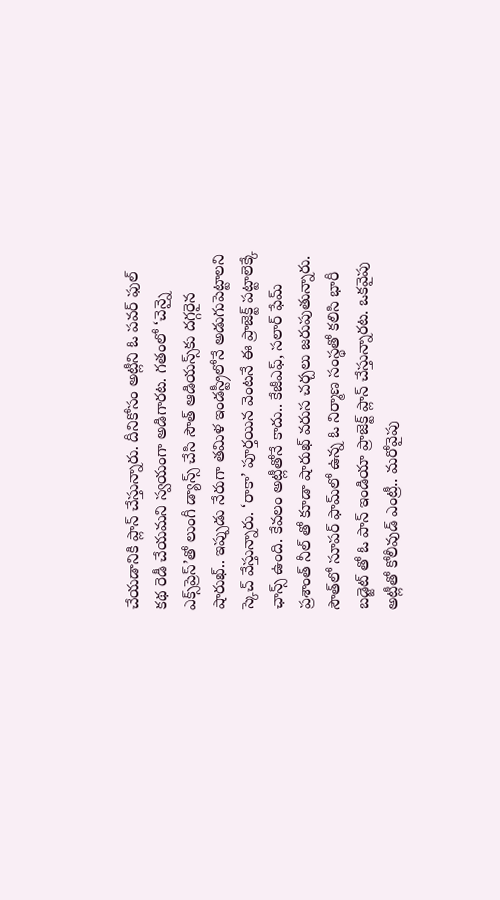చేయడానికి ప్లాన్ చేస్తున్నారు. దీనికోసం అట్లీని ఓ పవర్ ఫుల్ కథ రెడీ చేయమని స్వయంగా అడిగారట. గతంలో ‘చెన్నై ఎక్స్‌ప్రెస్’తో లుంగీ డ్యాన్స్ చేసి సౌత్ ఆడియన్స్‌కు దగ్గరైన షారుఖ్.. ఇప్పుడు నేరుగా తమిళ ఇండస్ట్రీలోనే అడుగుపెట్టాలని స్కెచ్ వేస్తున్నారు. ‘రాకా’ పూర్తయిన వెంటనే ఈ ప్రాజెక్ట్ పట్టాలెక్కే ఛాన్స్ ఉంది. కేవలం అట్లీతోనే కాదు.. కేజీఎఫ్, సలార్ ఫేమ్ ప్రశాంత్ నీల్ తో కూడా షారుఖ్ వరుస చర్చలు జరుపుతున్నారు. సౌత్‌లో సూపర్ ఫామ్‌లో ఉన్న ఓ నిర్మాణ సంస్థతో కలిసి భారీ బడ్జెట్ తో ఓ పాన్ ఇండియా ప్రాజెక్ట్ ప్లాన్ చేస్తున్నారట. ఒకవైపు అట్లీతో కోలీవుడ్ ఎంట్రీ.. మరోవైపు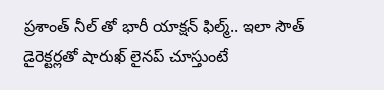ప్రశాంత్ నీల్ తో భారీ యాక్షన్ ఫిల్మ్.. ఇలా సౌత్ డైరెక్టర్లతో షారుఖ్ లైనప్‌ చూస్తుంటే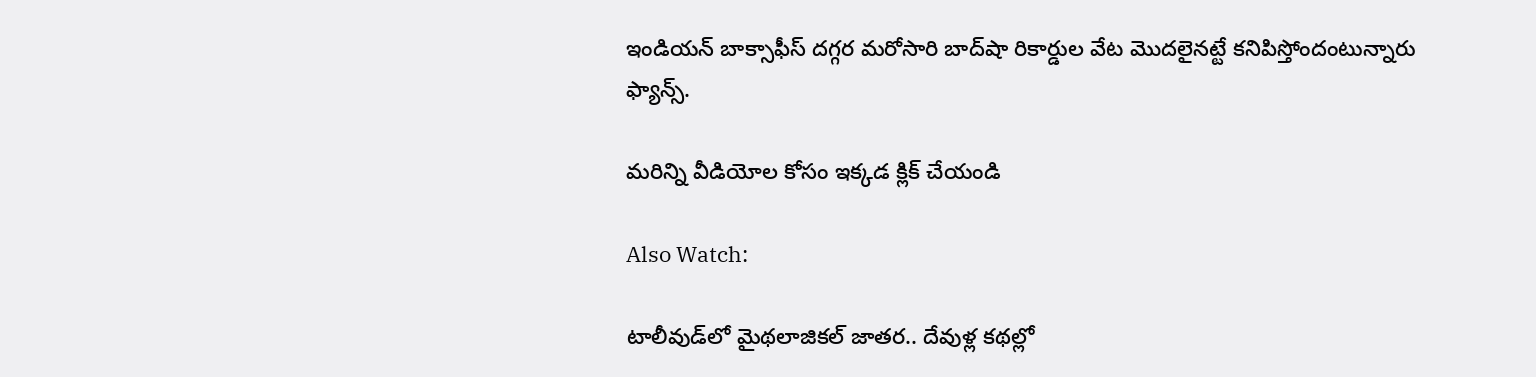ఇండియన్ బాక్సాఫీస్ దగ్గర మరోసారి బాద్‌షా రికార్డుల వేట మొదలైనట్టే కనిపిస్తోందంటున్నారు ఫ్యాన్స్‌.

మరిన్ని వీడియోల కోసం ఇక్కడ క్లిక్ చేయండి

Also Watch:

టాలీవుడ్‌లో మైథలాజికల్‌ జాతర.. దేవుళ్ల కథల్లో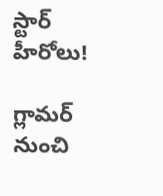స్టార్‌ హీరోలు!

గ్లామర్‌ నుంచి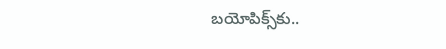బయోపిక్స్‌కు..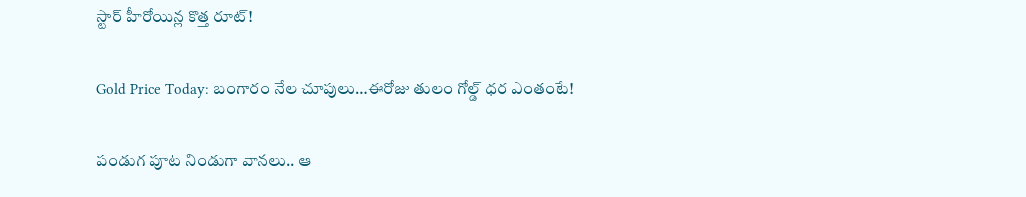స్టార్‌ హీరోయిన్ల కొత్త రూట్‌!

Gold Price Today: బంగారం నేల చూపులు…ఈరోజు తులం గోల్డ్‌ ధర ఎంతంటే!

పండుగ పూట నిండుగా వానలు.. ఆ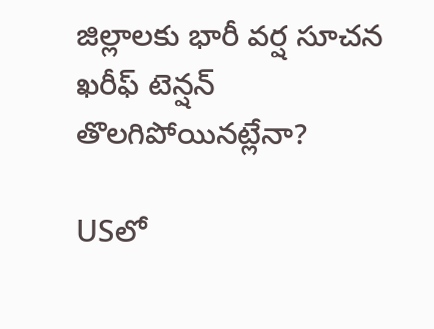జిల్లాలకు భారీ వర్ష సూచన ఖరీఫ్ టెన్షన్ తొలగిపోయినట్లేనా?

USలో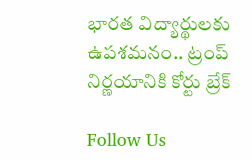భారత విద్యార్థులకు ఉపశమనం.. ట్రంప్‌ నిర్ణయానికి కోర్టు బ్రేక్‌

Follow Us